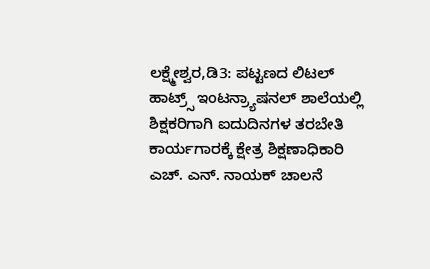ಲಕ್ಷ್ಮೇಶ್ವರ,ಡಿ3: ಪಟ್ಟಣದ ಲಿಟಲ್ ಹಾಟ್ರ್ಸ್ ಇಂಟನ್ರ್ಯಾಷನಲ್ ಶಾಲೆಯಲ್ಲಿ ಶಿಕ್ಷಕರಿಗಾಗಿ ಐದುದಿನಗಳ ತರಬೇತಿ ಕಾರ್ಯಗಾರಕ್ಕೆ ಕ್ಷೇತ್ರ ಶಿಕ್ಷಣಾಧಿಕಾರಿ ಎಚ್. ಎನ್. ನಾಯಕ್ ಚಾಲನೆ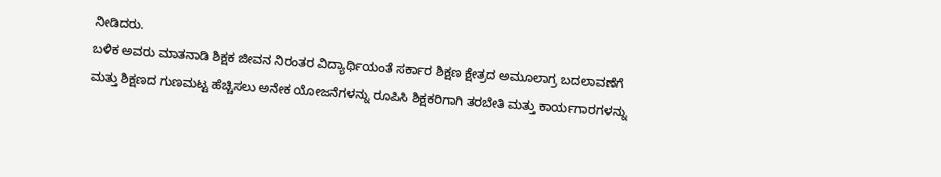ನೀಡಿದರು.
ಬಳಿಕ ಅವರು ಮಾತನಾಡಿ ಶಿಕ್ಷಕ ಜೀವನ ನಿರಂತರ ವಿದ್ಯಾರ್ಥಿಯಂತೆ ಸರ್ಕಾರ ಶಿಕ್ಷಣ ಕ್ಷೇತ್ರದ ಅಮೂಲಾಗ್ರ ಬದಲಾವಣೆಗೆ ಮತ್ತು ಶಿಕ್ಷಣದ ಗುಣಮಟ್ಟ ಹೆಚ್ಚಿಸಲು ಅನೇಕ ಯೋಜನೆಗಳನ್ನು ರೂಪಿಸಿ ಶಿಕ್ಷಕರಿಗಾಗಿ ತರಬೇತಿ ಮತ್ತು ಕಾರ್ಯಗಾರಗಳನ್ನು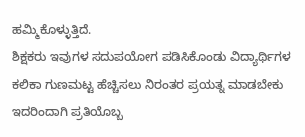ಹಮ್ಮಿಕೊಳ್ಳುತ್ತಿದೆ.
ಶಿಕ್ಷಕರು ಇವುಗಳ ಸದುಪಯೋಗ ಪಡಿಸಿಕೊಂಡು ವಿದ್ಯಾರ್ಥಿಗಳ ಕಲಿಕಾ ಗುಣಮಟ್ಟ ಹೆಚ್ಚಿಸಲು ನಿರಂತರ ಪ್ರಯತ್ನ ಮಾಡಬೇಕು ಇದರಿಂದಾಗಿ ಪ್ರತಿಯೊಬ್ಬ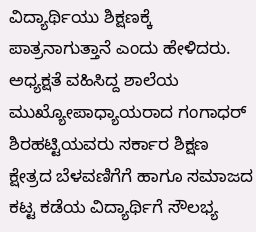ವಿದ್ಯಾರ್ಥಿಯು ಶಿಕ್ಷಣಕ್ಕೆ ಪಾತ್ರನಾಗುತ್ತಾನೆ ಎಂದು ಹೇಳಿದರು. ಅಧ್ಯಕ್ಷತೆ ವಹಿಸಿದ್ದ ಶಾಲೆಯ ಮುಖ್ಯೋಪಾಧ್ಯಾಯರಾದ ಗಂಗಾಧರ್ ಶಿರಹಟ್ಟಿಯವರು ಸರ್ಕಾರ ಶಿಕ್ಷಣ ಕ್ಷೇತ್ರದ ಬೆಳವಣಿಗೆಗೆ ಹಾಗೂ ಸಮಾಜದ ಕಟ್ಟ ಕಡೆಯ ವಿದ್ಯಾರ್ಥಿಗೆ ಸೌಲಭ್ಯ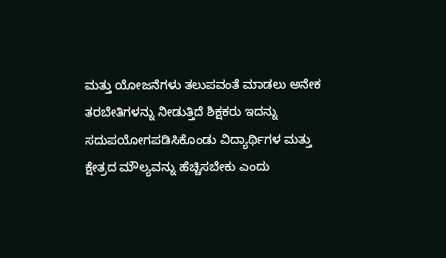ಮತ್ತು ಯೋಜನೆಗಳು ತಲುಪವಂತೆ ಮಾಡಲು ಅನೇಕ ತರಬೇತಿಗಳನ್ನು ನೀಡುತ್ತಿದೆ ಶಿಕ್ಷಕರು ಇದನ್ನು ಸದುಪಯೋಗಪಡಿಸಿಕೊಂಡು ವಿದ್ಯಾರ್ಥಿಗಳ ಮತ್ತು ಕ್ಷೇತ್ರದ ಮೌಲ್ಯವನ್ನು ಹೆಚ್ಚಿಸಬೇಕು ಎಂದು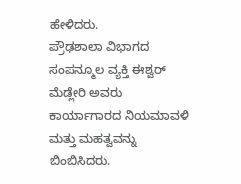ಹೇಳಿದರು.
ಪ್ರೌಢಶಾಲಾ ವಿಭಾಗದ ಸಂಪನ್ಮೂಲ ವ್ಯಕ್ತಿ ಈಶ್ವರ್ ಮೆಡ್ಲೇರಿ ಅವರು ಕಾರ್ಯಾಗಾರದ ನಿಯಮಾವಳಿ ಮತ್ತು ಮಹತ್ವವನ್ನು ಬಿಂಬಿಸಿದರು.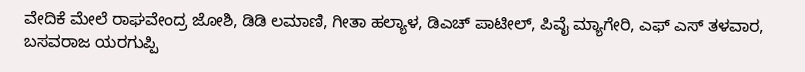ವೇದಿಕೆ ಮೇಲೆ ರಾಘವೇಂದ್ರ ಜೋಶಿ, ಡಿಡಿ ಲಮಾಣಿ, ಗೀತಾ ಹಲ್ಯಾಳ, ಡಿಎಚ್ ಪಾಟೀಲ್, ಪಿವೈ ಮ್ಯಾಗೇರಿ, ಎಫ್ ಎಸ್ ತಳವಾರ, ಬಸವರಾಜ ಯರಗುಪ್ಪಿ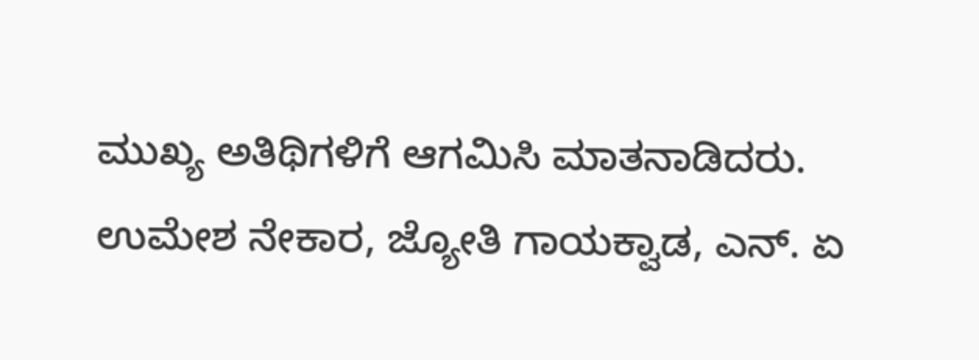ಮುಖ್ಯ ಅತಿಥಿಗಳಿಗೆ ಆಗಮಿಸಿ ಮಾತನಾಡಿದರು.
ಉಮೇಶ ನೇಕಾರ, ಜ್ಯೋತಿ ಗಾಯಕ್ವಾಡ, ಎನ್. ಏ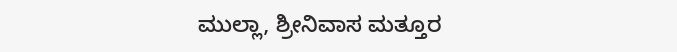ಮುಲ್ಲಾ, ಶ್ರೀನಿವಾಸ ಮತ್ತೂರ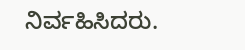ನಿರ್ವಹಿಸಿದರು.